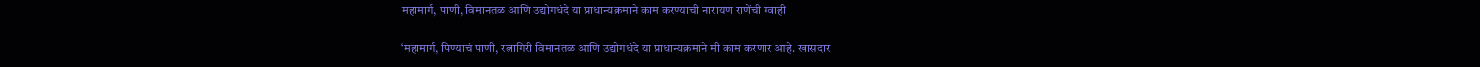महामार्ग, पाणी, विमानतळ आणि उद्योगधंदे या प्राधान्यक्रमाने काम करण्याची नारायण राणेंची ग्वाही

‘महामार्ग, पिण्याचं पाणी, रत्नागिरी विमानतळ आणि उद्योगधंदे या प्राधान्यक्रमाने मी काम करणार आहे. खासदार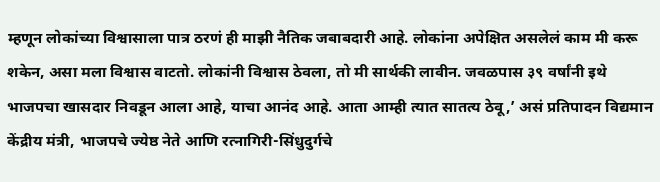म्हणून लोकांच्या विश्वासाला पात्र ठरणं ही माझी नैतिक जबाबदारी आहे. लोकांना अपेक्षित असलेलं काम मी करू शकेन, असा मला विश्वास वाटतो. लोकांनी विश्वास ठेवला, तो मी सार्थकी लावीन. जवळपास ३९ वर्षांनी इथे भाजपचा खासदार निवडून आला आहे, याचा आनंद आहे. आता आम्ही त्यात सातत्य ठेवू,’ असं प्रतिपादन विद्यमान केंद्रीय मंत्री, भाजपचे ज्येष्ठ नेते आणि रत्नागिरी-सिंधुदुर्गचे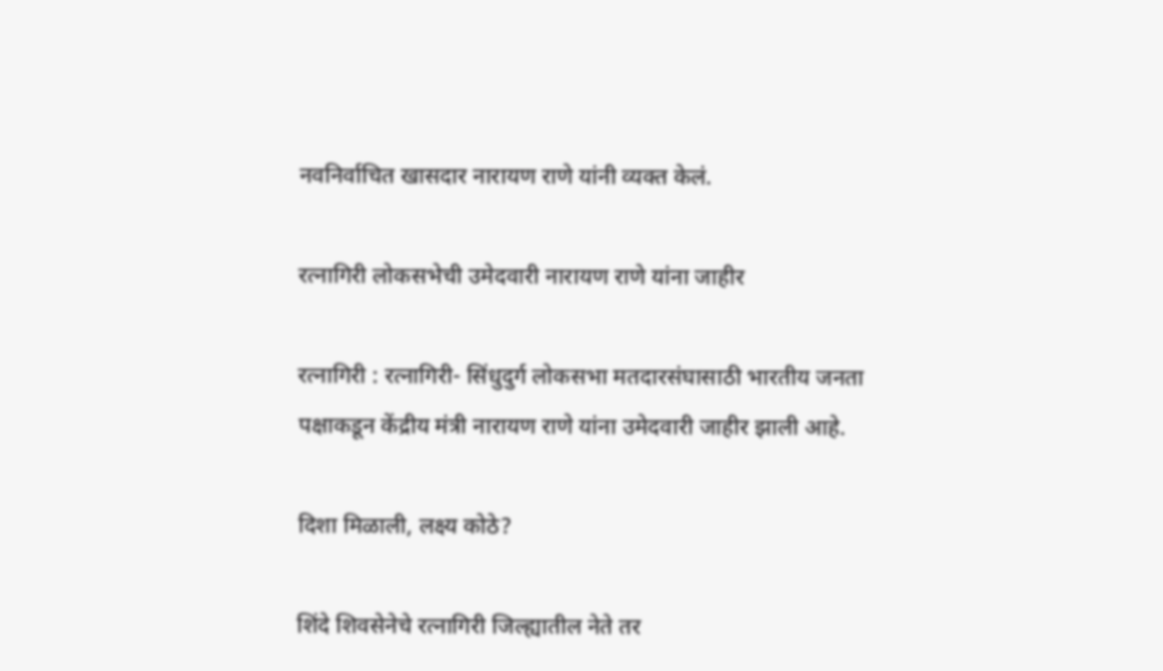नवनिर्वाचित खासदार नारायण राणे यांनी व्यक्त केलं.

रत्नागिरी लोकसभेची उमेदवारी नारायण राणे यांना जाहीर

रत्नागिरी : रत्नागिरी- सिंधुदुर्ग लोकसभा मतदारसंघासाठी भारतीय जनता पक्षाकडून केंद्रीय मंत्री नारायण राणे यांना उमेदवारी जाहीर झाली आहे.

दिशा मिळाली, लक्ष्य कोठे?

शिंदे शिवसेनेचे रत्नागिरी जिल्ह्यातील नेते तर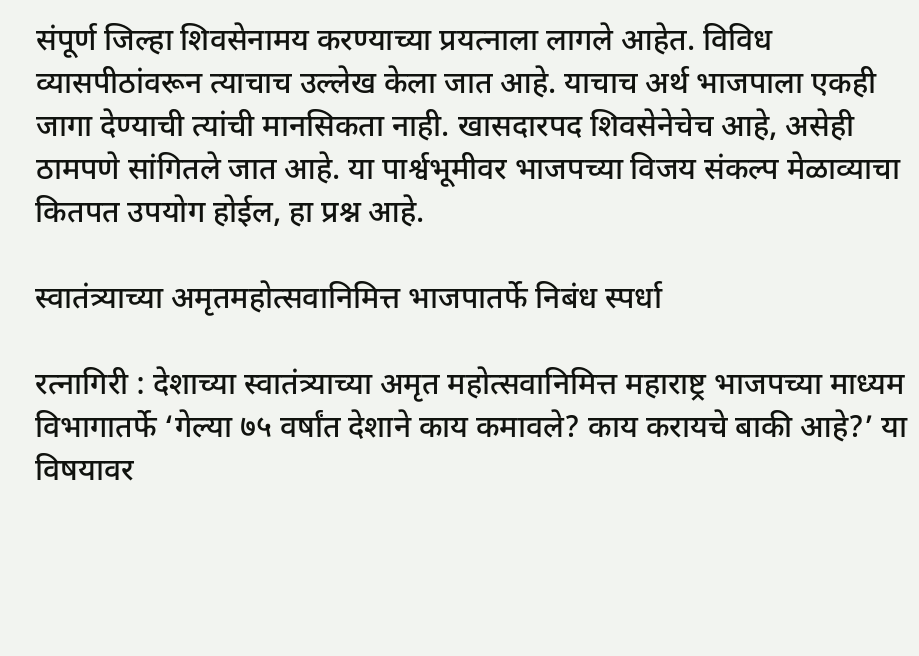संपूर्ण जिल्हा शिवसेनामय करण्याच्या प्रयत्नाला लागले आहेत. विविध व्यासपीठांवरून त्याचाच उल्लेख केला जात आहे. याचाच अर्थ भाजपाला एकही जागा देण्याची त्यांची मानसिकता नाही. खासदारपद शिवसेनेचेच आहे, असेही ठामपणे सांगितले जात आहे. या पार्श्वभूमीवर भाजपच्या विजय संकल्प मेळाव्याचा कितपत उपयोग होईल, हा प्रश्न आहे.

स्वातंत्र्याच्या अमृतमहोत्सवानिमित्त भाजपातर्फे निबंध स्पर्धा

रत्नागिरी : देशाच्या स्वातंत्र्याच्या अमृत महोत्सवानिमित्त महाराष्ट्र भाजपच्या माध्यम विभागातर्फे ‘गेल्या ७५ वर्षांत देशाने काय कमावले? काय करायचे बाकी आहे?’ या विषयावर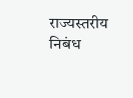राज्यस्तरीय निबंध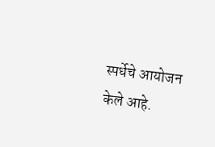स्पर्धेचे आयोजन केले आहे.